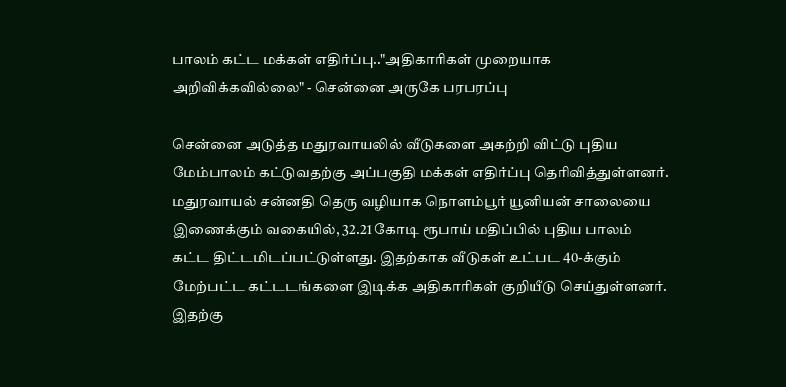பாலம் கட்ட மக்கள் எதிர்ப்பு.."அதிகாரிகள் முறையாக அறிவிக்கவில்லை" - சென்னை அருகே பரபரப்பு

சென்னை அடுத்த மதுரவாயலில் வீடுகளை அகற்றி விட்டு புதிய மேம்பாலம் கட்டுவதற்கு அப்பகுதி மக்கள் எதிர்ப்பு தெரிவித்துள்ளனர். மதுரவாயல் சன்னதி தெரு வழியாக நொளம்பூர் யூனியன் சாலையை இணைக்கும் வகையில், 32.21 கோடி ரூபாய் மதிப்பில் புதிய பாலம் கட்ட திட்டமிடப்பட்டுள்ளது. இதற்காக வீடுகள் உட்பட 40-க்கும் மேற்பட்ட கட்டடங்களை இடிக்க அதிகாரிகள் குறியீடு செய்துள்ளனர். இதற்கு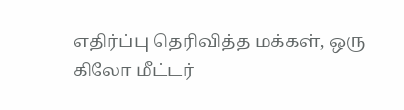எதிர்ப்பு தெரிவித்த மக்கள், ஒரு கிலோ மீட்டர்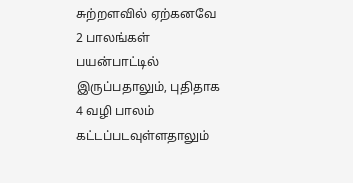சுற்றளவில் ஏற்கனவே 2 பாலங்கள் பயன்பாட்டில் இருப்பதாலும், புதிதாக 4 வழி பாலம் கட்டப்படவுள்ளதாலும்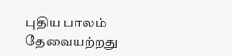புதிய பாலம் தேவையற்றது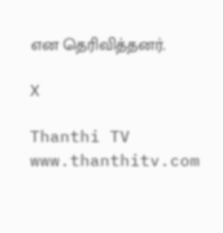என தெரிவித்தனர்.

X

Thanthi TV
www.thanthitv.com